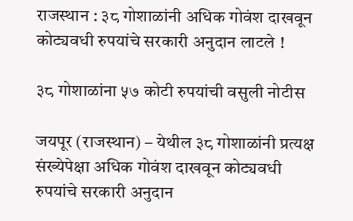राजस्थान : ३८ गोशाळांनी अधिक गोवंश दाखवून कोट्यवधी रुपयांचे सरकारी अनुदान लाटले !

३८ गोशाळांना ५७ कोटी रुपयांची वसुली नोटीस

जयपूर (राजस्थान) – येथील ३८ गोशाळांनी प्रत्यक्ष संख्येपेक्षा अधिक गोवंश दाखवून कोट्यवधी रुपयांचे सरकारी अनुदान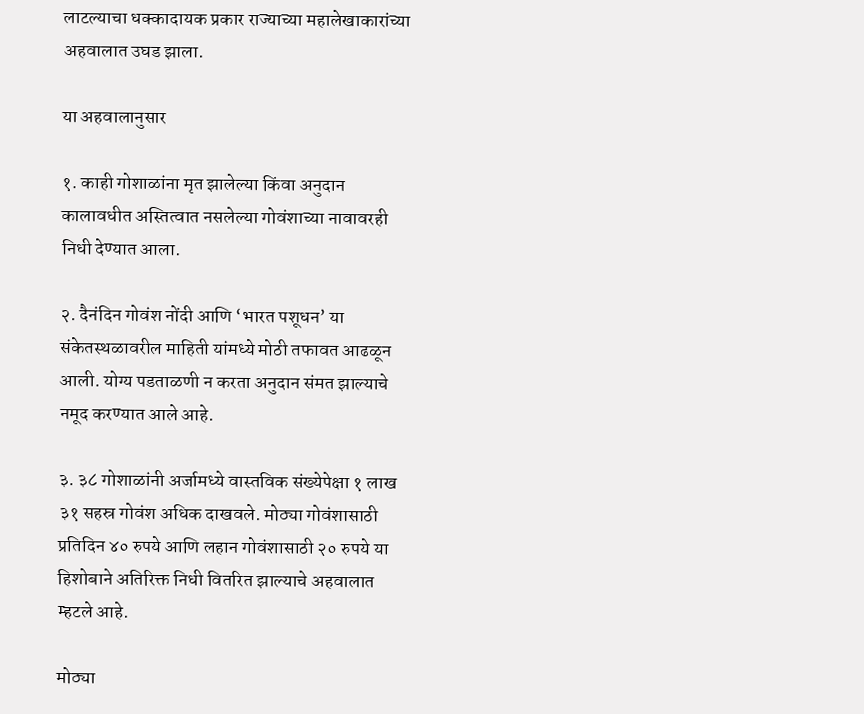लाटल्याचा धक्कादायक प्रकार राज्याच्या महालेखाकारांच्या अहवालात उघड झाला.

या अहवालानुसार

१. काही गोशाळांना मृत झालेल्या किंवा अनुदान कालावधीत अस्तित्वात नसलेल्या गोवंशाच्या नावावरही निधी देण्यात आला.

२. दैनंदिन गोवंश नोंदी आणि ‘भारत पशूधन’ या संकेतस्थळावरील माहिती यांमध्ये मोठी तफावत आढळून आली. योग्य पडताळणी न करता अनुदान संमत झाल्याचे नमूद करण्यात आले आहे.

३. ३८ गोशाळांनी अर्जामध्ये वास्तविक संख्येपेक्षा १ लाख ३१ सहस्र गोवंश अधिक दाखवले. मोठ्या गोवंशासाठी प्रतिदिन ४० रुपये आणि लहान गोवंशासाठी २० रुपये या हिशोबाने अतिरिक्त निधी वितरित झाल्याचे अहवालात म्हटले आहे.

मोठ्या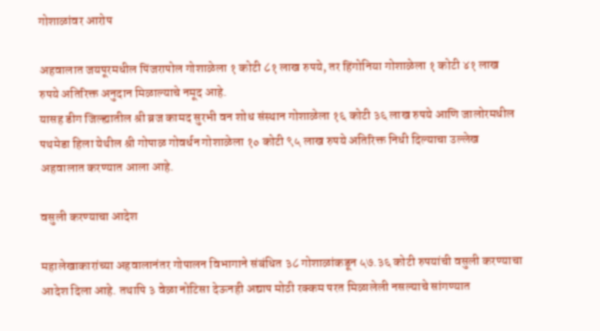गोशाळांवर आरोप

अहवालात जयपूरमधील पिंजरापोल गोशाळेला १ कोटी ८१ लाख रुपये, तर हिंगोनिया गोशाळेला १ कोटी ४१ लाख रुपये अतिरिक्त अनुदान मिळाल्याचे नमूद आहे.
यासह डीग जिल्ह्यातील श्री ब्रज कामद सुरभी वन शोध संस्थान गोशाळेला १६ कोटी ३६ लाख रुपये आणि जालोरमधील पथमेडा हिला येथील श्री गोपाळ गोवर्धन गोशाळेला १० कोटी ९५ लाख रुपये अतिरिक्त निधी दिल्याचा उल्लेख अहवालात करण्यात आला आहे.

वसुली करण्याचा आदेश

महालेखाकारांच्या अहवालानंतर गोपालन विभागाने संबंधित ३८ गोशाळांकडून ५७.३६ कोटी रुपयांची वसुली करण्याचा आदेश दिला आहे. तथापि ३ वेळा नोटिसा देऊनही अद्याप मोठी रक्कम परत मिळालेली नसल्याचे सांगण्यात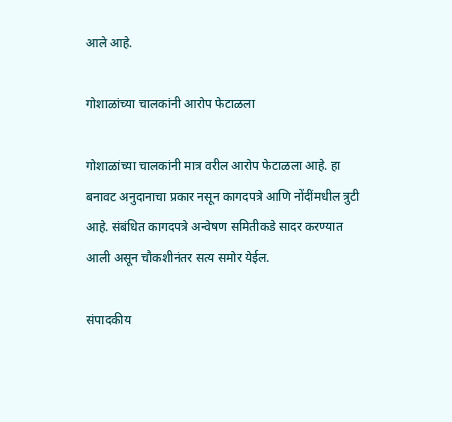आले आहे.

गोशाळांच्या चालकांनी आरोप फेटाळला

गोशाळांच्या चालकांनी मात्र वरील आरोप फेटाळला आहे. हा बनावट अनुदानाचा प्रकार नसून कागदपत्रे आणि नोंदींमधील त्रुटी आहे. संबंधित कागदपत्रे अन्वेषण समितीकडे सादर करण्यात आली असून चौकशीनंतर सत्य समोर येईल.

संपादकीय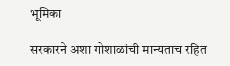भूमिका

सरकारने अशा गोशाळांची मान्यताच रहित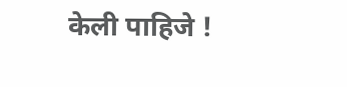केली पाहिजे !